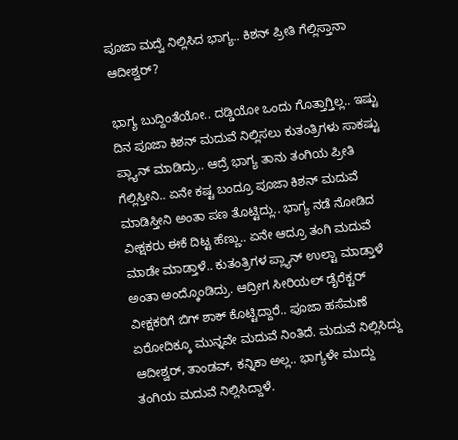ಪೂಜಾ ಮದ್ವೆ ನಿಲ್ಲಿಸಿದ ಭಾಗ್ಯ.. ಕಿಶನ್ ಪ್ರೀತಿ ಗೆಲ್ಲಿಸ್ತಾನಾ ಆದೀಶ್ವರ್?

ಭಾಗ್ಯ ಬುದ್ದಿಂತೆಯೋ.. ದಡ್ಡಿಯೋ ಒಂದು ಗೊತ್ತಾಗ್ತಿಲ್ಲ.. ಇಷ್ಟು ದಿನ ಪೂಜಾ ಕಿಶನ್ ಮದುವೆ ನಿಲ್ಲಿಸಲು ಕುತಂತ್ರಿಗಳು ಸಾಕಷ್ಟು ಪ್ಲ್ಯಾನ್ ಮಾಡಿದ್ರು.. ಆದ್ರೆ ಭಾಗ್ಯ ತಾನು ತಂಗಿಯ ಪ್ರೀತಿ ಗೆಲ್ಲಿಸ್ತೀನಿ.. ಏನೇ ಕಷ್ಟ ಬಂದ್ರೂ ಪೂಜಾ ಕಿಶನ್ ಮದುವೆ ಮಾಡಿಸ್ತೀನಿ ಅಂತಾ ಪಣ ತೊಟ್ಟಿದ್ಲು.. ಭಾಗ್ಯ ನಡೆ ನೋಡಿದ ವೀಕ್ಷಕರು ಈಕೆ ದಿಟ್ಟ ಹೆಣ್ಣು.. ಏನೇ ಆದ್ರೂ ತಂಗಿ ಮದುವೆ ಮಾಡೇ ಮಾಡ್ತಾಳೆ.. ಕುತಂತ್ರಿಗಳ ಪ್ಲ್ಯಾನ್ ಉಲ್ಟಾ ಮಾಡ್ತಾಳೆ ಅಂತಾ ಅಂದ್ಕೊಂಡಿದ್ರು. ಆದ್ರೀಗ ಸೀರಿಯಲ್ ಡೈರೆಕ್ಟರ್ ವೀಕ್ಷಕರಿಗೆ ಬಿಗ್ ಶಾಕ್ ಕೊಟ್ಟಿದ್ದಾರೆ.. ಪೂಜಾ ಹಸೆಮಣೆ ಏರೋದಿಕ್ಕೂ ಮುನ್ನವೇ ಮದುವೆ ನಿಂತಿದೆ. ಮದುವೆ ನಿಲ್ಲಿಸಿದ್ದು ಆದೀಶ್ವರ್, ತಾಂಡವ್, ಕನ್ನಿಕಾ ಅಲ್ಲ.. ಭಾಗ್ಯಳೇ ಮುದ್ದು ತಂಗಿಯ ಮದುವೆ ನಿಲ್ಲಿಸಿದ್ದಾಳೆ.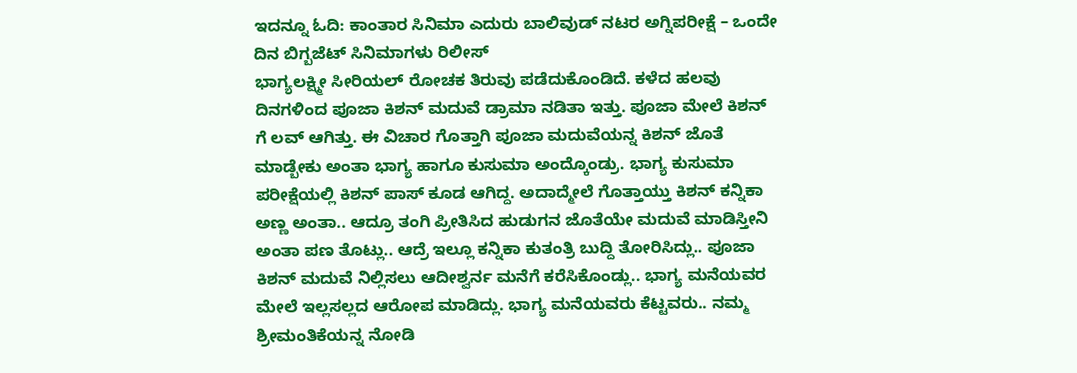ಇದನ್ನೂ ಓದಿ: ಕಾಂತಾರ ಸಿನಿಮಾ ಎದುರು ಬಾಲಿವುಡ್ ನಟರ ಅಗ್ನಿಪರೀಕ್ಷೆ – ಒಂದೇ ದಿನ ಬಿಗ್ಬಜೆಟ್ ಸಿನಿಮಾಗಳು ರಿಲೀಸ್
ಭಾಗ್ಯಲಕ್ಷ್ಮೀ ಸೀರಿಯಲ್ ರೋಚಕ ತಿರುವು ಪಡೆದುಕೊಂಡಿದೆ. ಕಳೆದ ಹಲವು ದಿನಗಳಿಂದ ಪೂಜಾ ಕಿಶನ್ ಮದುವೆ ಡ್ರಾಮಾ ನಡಿತಾ ಇತ್ತು. ಪೂಜಾ ಮೇಲೆ ಕಿಶನ್ ಗೆ ಲವ್ ಆಗಿತ್ತು. ಈ ವಿಚಾರ ಗೊತ್ತಾಗಿ ಪೂಜಾ ಮದುವೆಯನ್ನ ಕಿಶನ್ ಜೊತೆ ಮಾಡ್ಬೇಕು ಅಂತಾ ಭಾಗ್ಯ ಹಾಗೂ ಕುಸುಮಾ ಅಂದ್ಕೊಂಡ್ರು. ಭಾಗ್ಯ ಕುಸುಮಾ ಪರೀಕ್ಷೆಯಲ್ಲಿ ಕಿಶನ್ ಪಾಸ್ ಕೂಡ ಆಗಿದ್ದ. ಅದಾದ್ಮೇಲೆ ಗೊತ್ತಾಯ್ತು ಕಿಶನ್ ಕನ್ನಿಕಾ ಅಣ್ಣ ಅಂತಾ.. ಆದ್ರೂ ತಂಗಿ ಪ್ರೀತಿಸಿದ ಹುಡುಗನ ಜೊತೆಯೇ ಮದುವೆ ಮಾಡಿಸ್ತೀನಿ ಅಂತಾ ಪಣ ತೊಟ್ಲು.. ಆದ್ರೆ ಇಲ್ಲೂ ಕನ್ನಿಕಾ ಕುತಂತ್ರಿ ಬುದ್ದಿ ತೋರಿಸಿದ್ಲು.. ಪೂಜಾ ಕಿಶನ್ ಮದುವೆ ನಿಲ್ಲಿಸಲು ಆದೀಶ್ವರ್ನ ಮನೆಗೆ ಕರೆಸಿಕೊಂಡ್ಲು.. ಭಾಗ್ಯ ಮನೆಯವರ ಮೇಲೆ ಇಲ್ಲಸಲ್ಲದ ಆರೋಪ ಮಾಡಿದ್ಲು. ಭಾಗ್ಯ ಮನೆಯವರು ಕೆಟ್ಟವರು.. ನಮ್ಮ ಶ್ರೀಮಂತಿಕೆಯನ್ನ ನೋಡಿ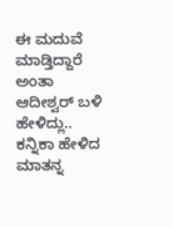ಈ ಮದುವೆ ಮಾಡ್ತಿದ್ದಾರೆ ಅಂತಾ ಆದೀಶ್ವರ್ ಬಳಿ ಹೇಳಿದ್ಲು.. ಕನ್ನಿಕಾ ಹೇಳಿದ ಮಾತನ್ನ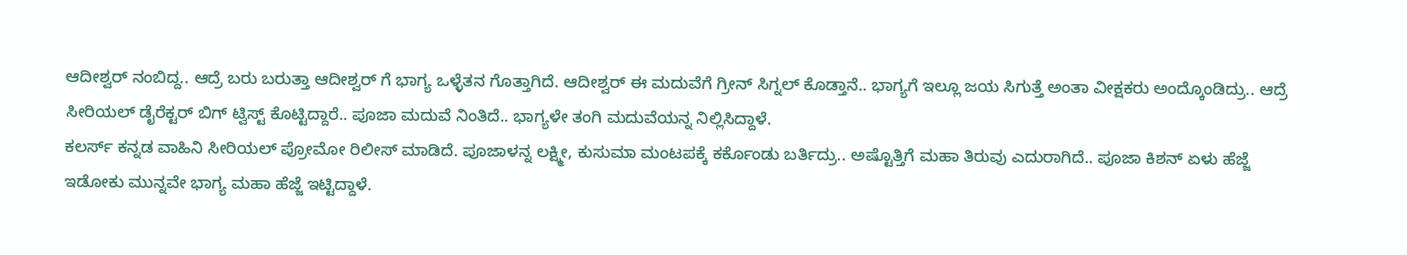ಆದೀಶ್ವರ್ ನಂಬಿದ್ದ.. ಆದ್ರೆ ಬರು ಬರುತ್ತಾ ಆದೀಶ್ವರ್ ಗೆ ಭಾಗ್ಯ ಒಳ್ಳೆತನ ಗೊತ್ತಾಗಿದೆ. ಆದೀಶ್ವರ್ ಈ ಮದುವೆಗೆ ಗ್ರೀನ್ ಸಿಗ್ನಲ್ ಕೊಡ್ತಾನೆ.. ಭಾಗ್ಯಗೆ ಇಲ್ಲೂ ಜಯ ಸಿಗುತ್ತೆ ಅಂತಾ ವೀಕ್ಷಕರು ಅಂದ್ಕೊಂಡಿದ್ರು.. ಆದ್ರೆ ಸೀರಿಯಲ್ ಡೈರೆಕ್ಟರ್ ಬಿಗ್ ಟ್ವಿಸ್ಟ್ ಕೊಟ್ಟಿದ್ದಾರೆ.. ಪೂಜಾ ಮದುವೆ ನಿಂತಿದೆ.. ಭಾಗ್ಯಳೇ ತಂಗಿ ಮದುವೆಯನ್ನ ನಿಲ್ಲಿಸಿದ್ದಾಳೆ.
ಕಲರ್ಸ್ ಕನ್ನಡ ವಾಹಿನಿ ಸೀರಿಯಲ್ ಪ್ರೋಮೋ ರಿಲೀಸ್ ಮಾಡಿದೆ. ಪೂಜಾಳನ್ನ ಲಕ್ಷ್ಮೀ, ಕುಸುಮಾ ಮಂಟಪಕ್ಕೆ ಕರ್ಕೊಂಡು ಬರ್ತಿದ್ರು.. ಅಷ್ಟೊತ್ತಿಗೆ ಮಹಾ ತಿರುವು ಎದುರಾಗಿದೆ.. ಪೂಜಾ ಕಿಶನ್ ಏಳು ಹೆಜ್ಜೆ ಇಡೋಕು ಮುನ್ನವೇ ಭಾಗ್ಯ ಮಹಾ ಹೆಜ್ಜೆ ಇಟ್ಟಿದ್ದಾಳೆ.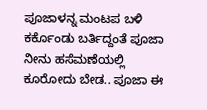ಪೂಜಾಳನ್ನ ಮಂಟಪ ಬಳಿ ಕರ್ಕೊಂಡು ಬರ್ತಿದ್ದಂತೆ ಪೂಜಾ ನೀನು ಹಸೆಮಣೆಯಲ್ಲಿ ಕೂರೋದು ಬೇಡ.. ಪೂಜಾ ಈ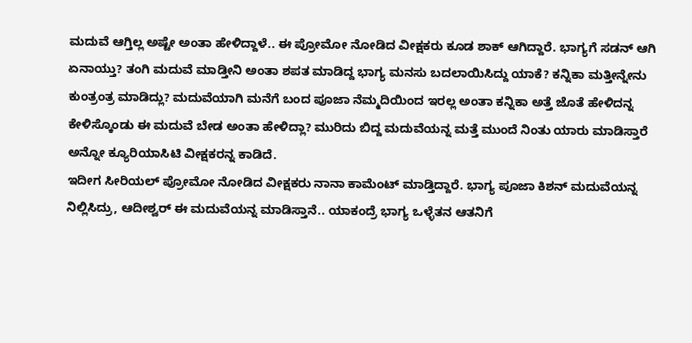ಮದುವೆ ಆಗ್ತಿಲ್ಲ ಅಷ್ಟೇ ಅಂತಾ ಹೇಳಿದ್ದಾಳೆ.. ಈ ಪ್ರೋಮೋ ನೋಡಿದ ವೀಕ್ಷಕರು ಕೂಡ ಶಾಕ್ ಆಗಿದ್ದಾರೆ. ಭಾಗ್ಯಗೆ ಸಡನ್ ಆಗಿ ಏನಾಯ್ತು? ತಂಗಿ ಮದುವೆ ಮಾಡ್ತೀನಿ ಅಂತಾ ಶಪತ ಮಾಡಿದ್ದ ಭಾಗ್ಯ ಮನಸು ಬದಲಾಯಿಸಿದ್ದು ಯಾಕೆ? ಕನ್ನಿಕಾ ಮತ್ತೀನ್ನೇನು ಕುಂತ್ರಂತ್ರ ಮಾಡಿದ್ಲು? ಮದುವೆಯಾಗಿ ಮನೆಗೆ ಬಂದ ಪೂಜಾ ನೆಮ್ಮದಿಯಿಂದ ಇರಲ್ಲ ಅಂತಾ ಕನ್ನಿಕಾ ಅತ್ತೆ ಜೊತೆ ಹೇಳಿದನ್ನ ಕೇಳಿಸ್ಕೊಂಡು ಈ ಮದುವೆ ಬೇಡ ಅಂತಾ ಹೇಳಿದ್ಲಾ? ಮುರಿದು ಬಿದ್ದ ಮದುವೆಯನ್ನ ಮತ್ತೆ ಮುಂದೆ ನಿಂತು ಯಾರು ಮಾಡಿಸ್ತಾರೆ ಅನ್ನೋ ಕ್ಯೂರಿಯಾಸಿಟಿ ವೀಕ್ಷಕರನ್ನ ಕಾಡಿದೆ.
ಇದೀಗ ಸೀರಿಯಲ್ ಪ್ರೋಮೋ ನೋಡಿದ ವೀಕ್ಷಕರು ನಾನಾ ಕಾಮೆಂಟ್ ಮಾಡ್ತಿದ್ದಾರೆ. ಭಾಗ್ಯ ಪೂಜಾ ಕಿಶನ್ ಮದುವೆಯನ್ನ ನಿಲ್ಲಿಸಿದ್ರು, ಆದೀಶ್ವರ್ ಈ ಮದುವೆಯನ್ನ ಮಾಡಿಸ್ತಾನೆ.. ಯಾಕಂದ್ರೆ ಭಾಗ್ಯ ಒಳ್ಳೆತನ ಆತನಿಗೆ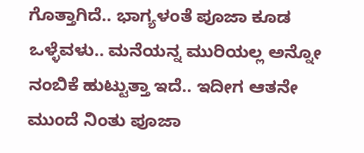ಗೊತ್ತಾಗಿದೆ.. ಭಾಗ್ಯಳಂತೆ ಪೂಜಾ ಕೂಡ ಒಳ್ಳೆವಳು.. ಮನೆಯನ್ನ ಮುರಿಯಲ್ಲ ಅನ್ನೋ ನಂಬಿಕೆ ಹುಟ್ಟುತ್ತಾ ಇದೆ.. ಇದೀಗ ಆತನೇ ಮುಂದೆ ನಿಂತು ಪೂಜಾ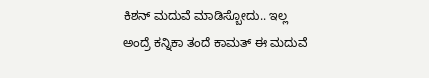ಕಿಶನ್ ಮದುವೆ ಮಾಡಿಸ್ಬೋದು.. ಇಲ್ಲ ಅಂದ್ರೆ ಕನ್ನಿಕಾ ತಂದೆ ಕಾಮತ್ ಈ ಮದುವೆ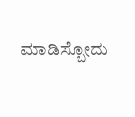ಮಾಡಿಸ್ಬೋದು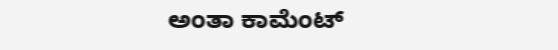ಅಂತಾ ಕಾಮೆಂಟ್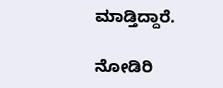ಮಾಡ್ತಿದ್ದಾರೆ.

ನೋಡಿರಿ